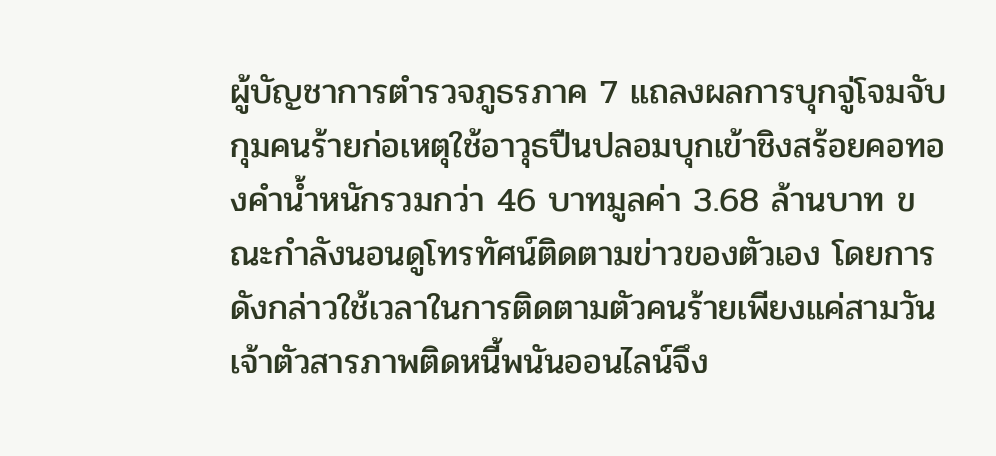ผู้บัญชาการตำรวจภูธรภาค 7 แถลงผลการบุกจู่โจมจับกุมคนร้ายก่อเหตุใช้อาวุธปืนปลอมบุกเข้าชิงสร้อยคอทองคำน้ำหนักรวมกว่า 46 บาทมูลค่า 3.68 ล้านบาท ขณะกำลังนอนดูโทรทัศน์ติดตามข่าวของตัวเอง โดยการดังกล่าวใช้เวลาในการติดตามตัวคนร้ายเพียงแค่สามวัน เจ้าตัวสารภาพติดหนี้พนันออนไลน์จึง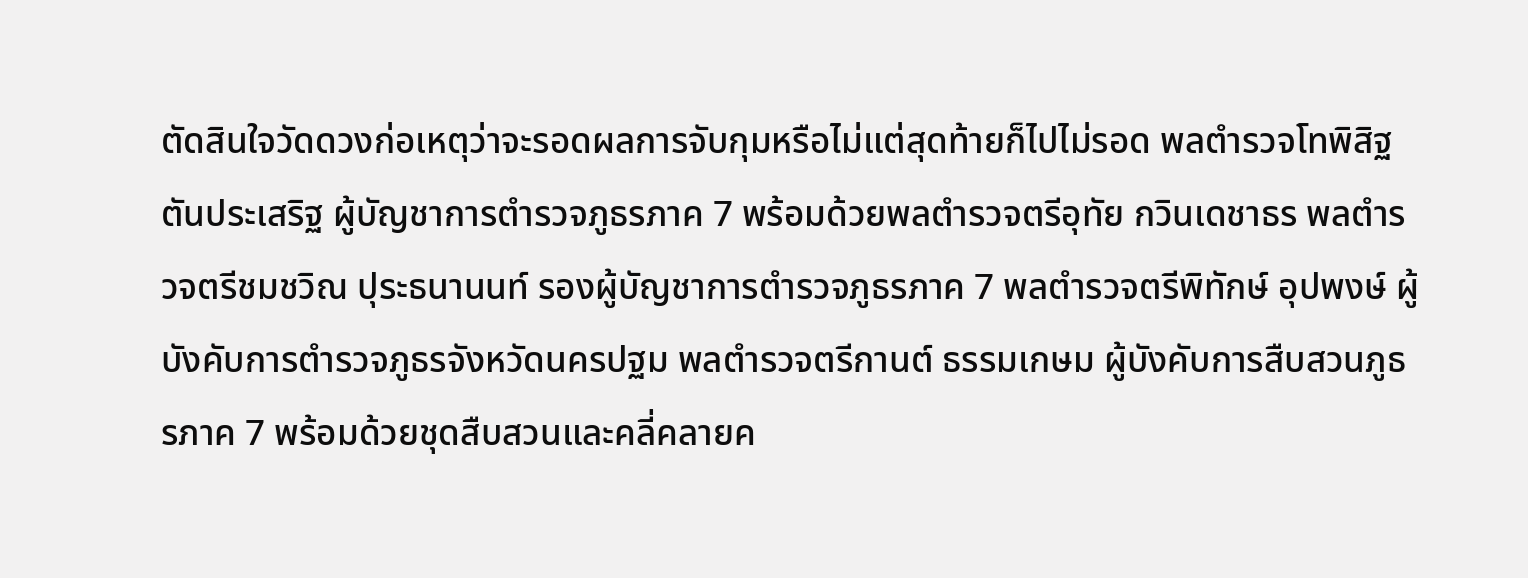ตัดสินใจวัดดวงก่อเหตุว่าจะรอดผลการจับกุมหรือไม่แต่สุดท้ายก็ไปไม่รอด พลตำรวจโทพิสิฐ ตันประเสริฐ ผู้บัญชาการตำรวจภูธรภาค 7 พร้อมด้วยพลตำรวจตรีอุทัย กวินเดชาธร พลตำรวจตรีชมชวิณ ปุระธนานนท์ รองผู้บัญชาการตำรวจภูธรภาค 7 พลตำรวจตรีพิทักษ์ อุปพงษ์ ผู้บังคับการตำรวจภูธรจังหวัดนครปฐม พลตำรวจตรีกานต์ ธรรมเกษม ผู้บังคับการสืบสวนภูธรภาค 7 พร้อมด้วยชุดสืบสวนและคลี่คลายค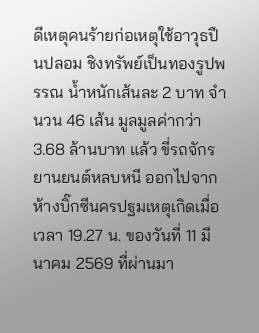ดีเหตุคนร้ายก่อเหตุใช้อาวุธปืนปลอม ชิงทรัพย์เป็นทองรูปพรรณ น้ำหนักเส้นละ 2 บาท จำนวน 46 เส้น มูลมูลค่ากว่า 3.68 ล้านบาท แล้ว ขี่รถจักรยานยนต์หลบหนี ออกไปจากห้างบิ๊กซีนครปฐมเหตุเกิดเมื่อเวลา 19.27 น. ของวันที่ 11 มีนาคม 2569 ที่ผ่านมา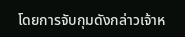โดยการจับกุมดังกล่าวเจ้าห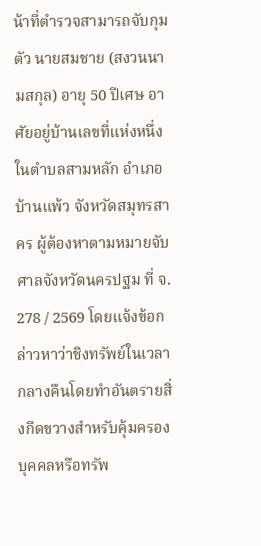น้าที่ตำรวจสามารถจับกุมตัว นายสมชาย (สงวนนามสกุล) อายุ 50 ปีเศษ อาศัยอยู่บ้านเลขที่แห่งหนึ่ง ในตำบลสามหลัก อำเภอบ้านแพ้ว จังหวัดสมุทรสาคร ผู้ต้องหาตามหมายจับศาลจังหวัดนครปฐม ที่ จ. 278 / 2569 โดยแจ้งข้อกล่าวหาว่าชิงทรัพย์ในเวลากลางคืนโดยทำอันตรายสิ่งกีดขวางสำหรับคุ้มครองบุคคลหรือทรัพ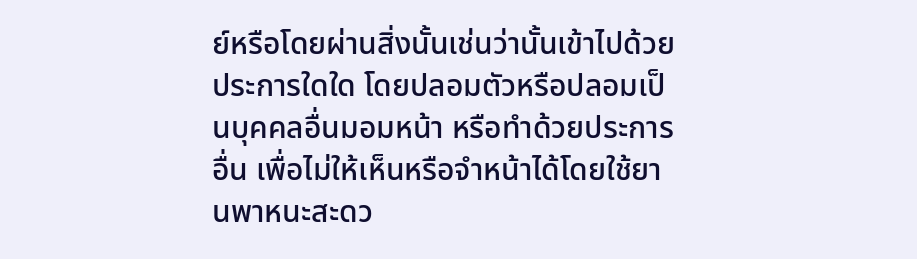ย์หรือโดยผ่านสิ่งนั้นเช่นว่านั้นเข้าไปด้วยประการใดใด โดยปลอมตัวหรือปลอมเป็นบุคคลอื่นมอมหน้า หรือทำด้วยประการอื่น เพื่อไม่ให้เห็นหรือจำหน้าได้โดยใช้ยานพาหนะสะดว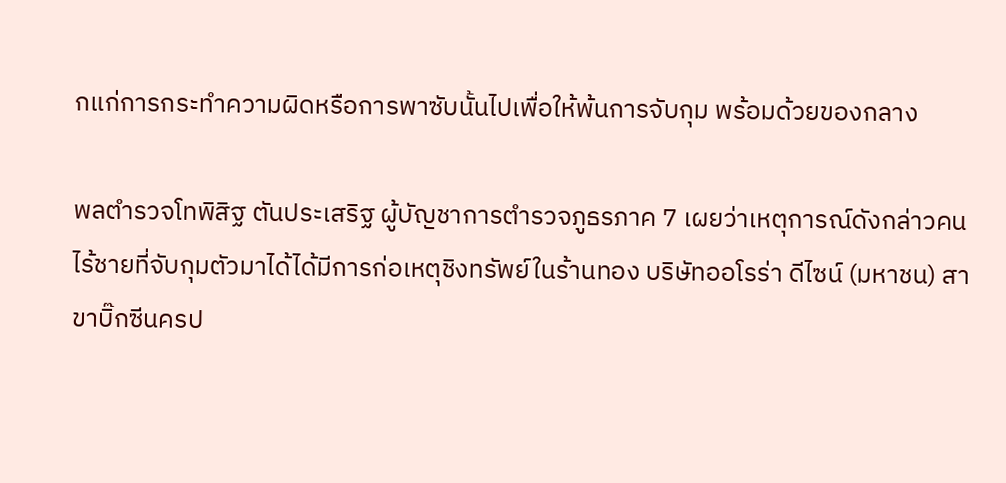กแก่การกระทำความผิดหรือการพาซับนั้นไปเพื่อให้พ้นการจับกุม พร้อมด้วยของกลาง

พลตำรวจโทพิสิฐ ตันประเสริฐ ผู้บัญชาการตำรวจภูธรภาค 7 เผยว่าเหตุการณ์ดังกล่าวคนไร้ชายที่จับกุมตัวมาได้ได้มีการก่อเหตุชิงทรัพย์ในร้านทอง บริษัทออโรร่า ดีไซน์ (มหาชน) สาขาบิ๊กซีนครป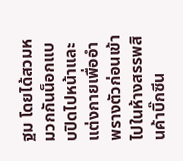ฐม โดยได้สวมหมวกกันน็อกแบบปิดไปหน้าและแต่งกายเพื่ออำพรางตัวก่อนเข้าไปในห้างสรรพสินค้าบิ๊กซีน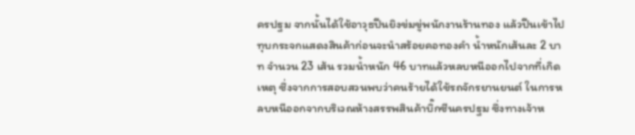ครปฐม จากนั้นได้ใช้อาวุธปืนยิงข่มขู่พนักงานร้านทอง แล้วปีนเข้าไปทุบกระจกแสดงสินค้าก่อนจะนำสร้อยคอทองคำ น้ำหนักเส้นละ 2 บาท จำนวน 23 เส้น รวมน้ำหนัก 46 บาทแล้วหลบหนีออกไปจากที่เกิดเหตุ ซึ่งจากการสอบสวนพบว่าคนร้ายได้ใช้รถจักรยานยนต์ ในการหลบหนีออกจากบริเวณห้างสรรพสินค้าบิ๊กซีนครปฐม ซึ่งทางเจ้าห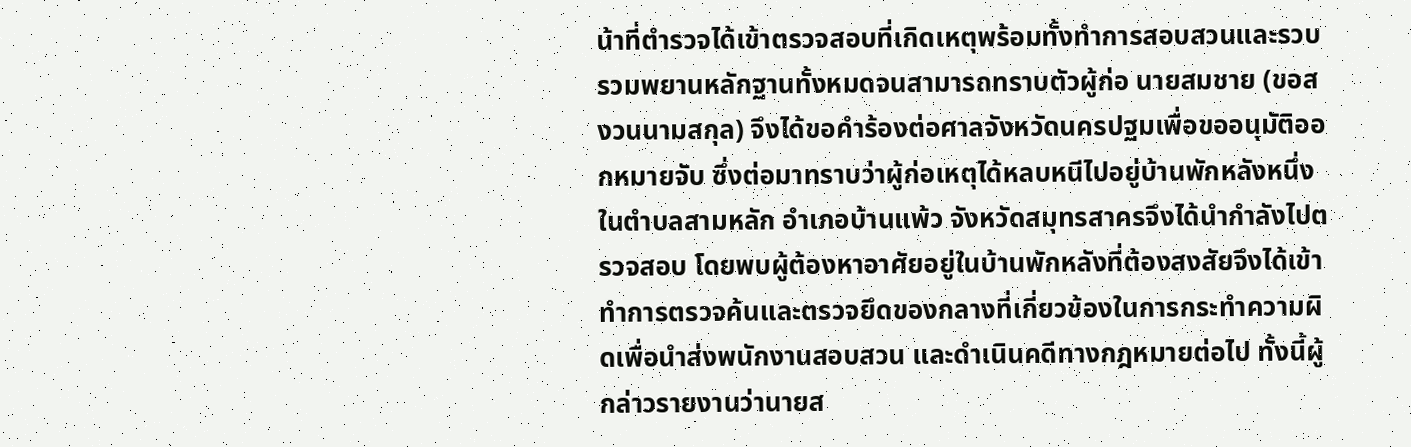น้าที่ตำรวจได้เข้าตรวจสอบที่เกิดเหตุพร้อมทั้งทำการสอบสวนและรวบรวมพยานหลักฐานทั้งหมดจนสามารถทราบตัวผู้ก่อ นายสมชาย (ขอสงวนนามสกุล) จึงได้ขอคำร้องต่อศาลจังหวัดนครปฐมเพื่อขออนุมัติออกหมายจับ ซึ่งต่อมาทราบว่าผู้ก่อเหตุได้หลบหนีไปอยู่บ้านพักหลังหนึ่งในตำบลสามหลัก อำเภอบ้านแพ้ว จังหวัดสมุทรสาครจึงได้นำกำลังไปตรวจสอบ โดยพบผู้ต้องหาอาศัยอยู่ในบ้านพักหลังที่ต้องสงสัยจึงได้เข้าทำการตรวจค้นและตรวจยึดของกลางที่เกี่ยวข้องในการกระทำความผิดเพื่อนำส่งพนักงานสอบสวน และดำเนินคดีทางกฎหมายต่อไป ทั้งนี้ผู้กล่าวรายงานว่านายส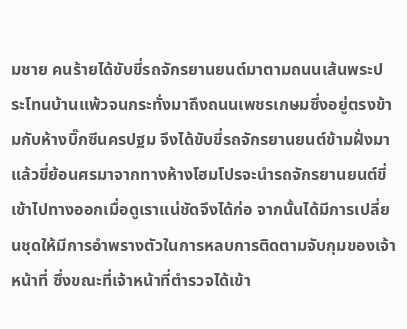มชาย คนร้ายได้ขับขี่รถจักรยานยนต์มาตามถนนเส้นพระประโทนบ้านแพ้วจนกระทั่งมาถึงถนนเพชรเกษมซึ่งอยู่ตรงข้ามกับห้างบิ๊กซีนครปฐม จึงได้ขับขี่รถจักรยานยนต์ข้ามฝั่งมาแล้วขี่ย้อนศรมาจากทางห้างโฮมโปรจะนำรถจักรยานยนต์ขี่เข้าไปทางออกเมื่อดูเราแน่ชัดจึงได้ก่อ จากนั้นได้มีการเปลี่ยนชุดให้มีการอำพรางตัวในการหลบการติดตามจับกุมของเจ้าหน้าที่ ซึ่งขณะที่เจ้าหน้าที่ตำรวจได้เข้า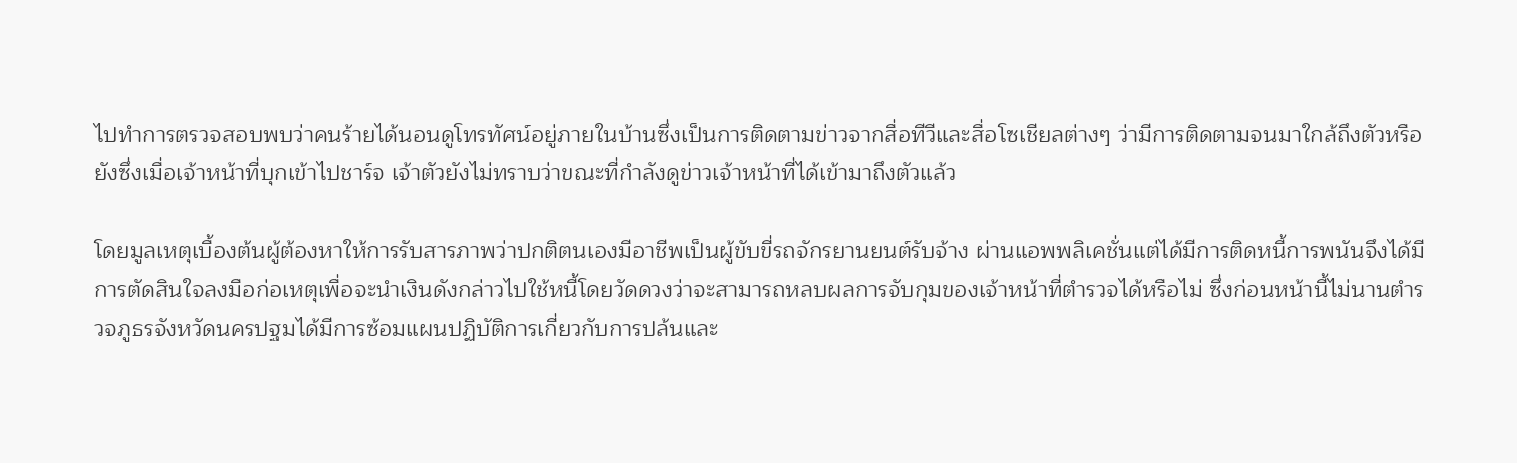ไปทำการตรวจสอบพบว่าคนร้ายได้นอนดูโทรทัศน์อยู่ภายในบ้านซึ่งเป็นการติดตามข่าวจากสื่อทีวีและสื่อโซเชียลต่างๆ ว่ามีการติดตามจนมาใกล้ถึงตัวหรือยังซึ่งเมื่อเจ้าหน้าที่บุกเข้าไปชาร์จ เจ้าตัวยังไม่ทราบว่าขณะที่กำลังดูข่าวเจ้าหน้าที่ได้เข้ามาถึงตัวแล้ว

โดยมูลเหตุเบื้องต้นผู้ต้องหาให้การรับสารภาพว่าปกติตนเองมีอาชีพเป็นผู้ขับขี่รถจักรยานยนต์รับจ้าง ผ่านแอพพลิเคชั่นแต่ได้มีการติดหนี้การพนันจึงได้มีการตัดสินใจลงมือก่อเหตุเพื่อจะนำเงินดังกล่าวไปใช้หนี้โดยวัดดวงว่าจะสามารถหลบผลการจับกุมของเจ้าหน้าที่ตำรวจได้หรือไม่ ซึ่งก่อนหน้านี้ไม่นานตำรวจภูธรจังหวัดนครปฐมได้มีการซ้อมแผนปฏิบัติการเกี่ยวกับการปล้นและ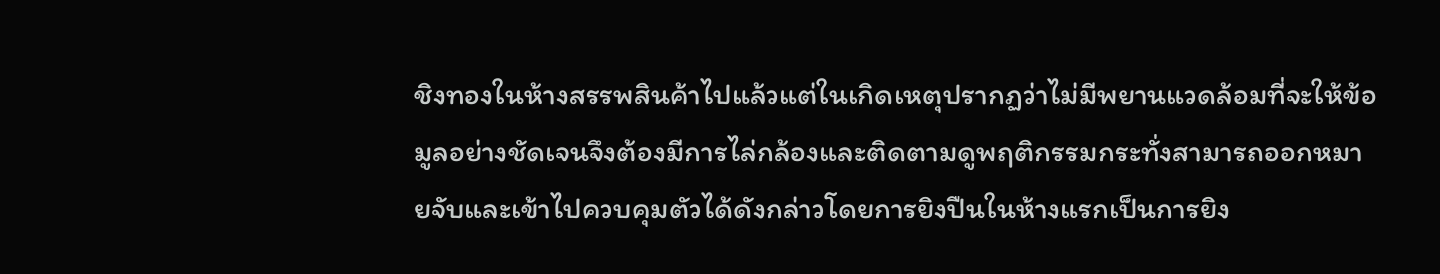ชิงทองในห้างสรรพสินค้าไปแล้วแต่ในเกิดเหตุปรากฏว่าไม่มีพยานแวดล้อมที่จะให้ข้อมูลอย่างชัดเจนจึงต้องมีการไล่กล้องและติดตามดูพฤติกรรมกระทั่งสามารถออกหมายจับและเข้าไปควบคุมตัวได้ดังกล่าวโดยการยิงปืนในห้างแรกเป็นการยิง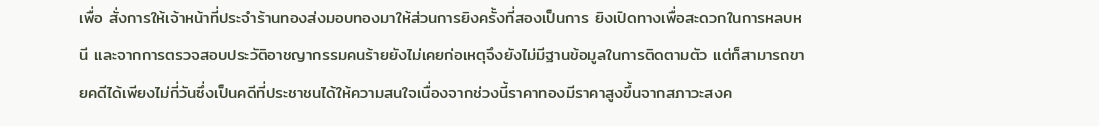เพื่อ สั่งการให้เจ้าหน้าที่ประจำร้านทองส่งมอบทองมาให้ส่วนการยิงครั้งที่สองเป็นการ ยิงเปิดทางเพื่อสะดวกในการหลบหนี และจากการตรวจสอบประวัติอาชญากรรมคนร้ายยังไม่เคยก่อเหตุจึงยังไม่มีฐานข้อมูลในการติดตามตัว แต่ก็สามารถขายคดีได้เพียงไม่กี่วันซึ่งเป็นคดีที่ประชาชนได้ให้ความสนใจเนื่องจากช่วงนี้ราคาทองมีราคาสูงขึ้นจากสภาวะสงค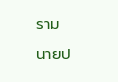ราม
นายป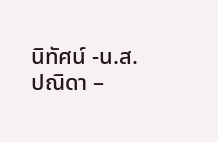นิทัศน์ -น.ส.ปณิดา –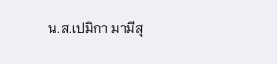น.ส.เปมิกา มามีสุ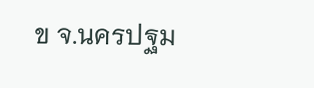ข จ.นครปฐม